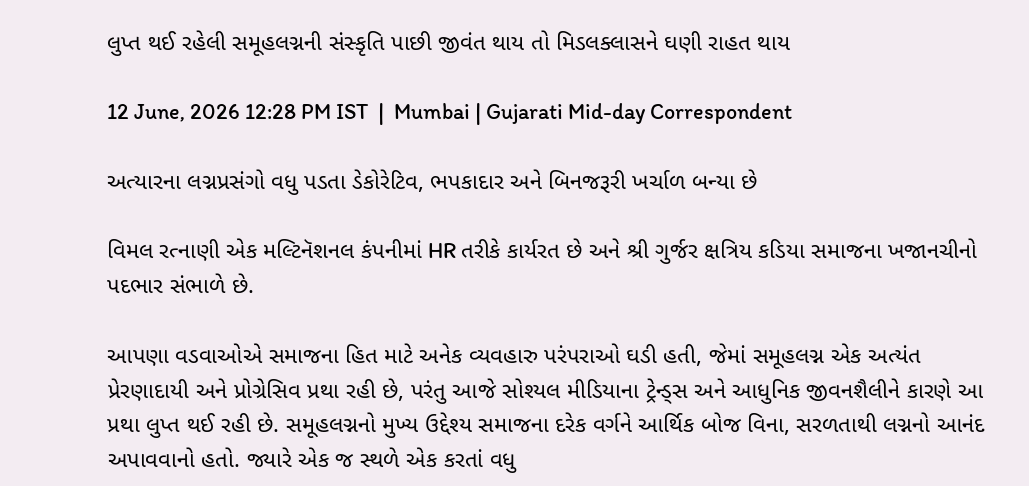લુપ્ત થઈ રહેલી સમૂહલગ્નની સંસ્કૃતિ પાછી જીવંત થાય તો મિડલક્લાસને ઘણી રાહત થાય

12 June, 2026 12:28 PM IST  |  Mumbai | Gujarati Mid-day Correspondent

અત્યારના લગ્નપ્રસંગો વધુ પડતા ડેકોરેટિવ, ભપકાદાર અને બિનજરૂરી ખર્ચાળ બન્યા છે

વિમલ રત્નાણી એક મલ્ટિનૅશનલ કંપનીમાં HR તરીકે કાર્યરત છે અને શ્રી ગુર્જર ક્ષત્રિય કડિયા સમાજના ખજાનચીનો પદભાર સંભાળે છે.

આપણા વડવાઓએ સમાજના હિત માટે અનેક વ્યવહારુ પરંપરાઓ ઘડી હતી, જેમાં સમૂહલગ્ન એક અત્યંત પ્રેરણાદાયી અને પ્રોગ્રેસિવ પ્રથા રહી છે, પરંતુ આજે સોશ્યલ મીડિયાના ટ્રેન્ડ્સ અને આધુનિક જીવનશૈલીને કારણે આ પ્રથા લુપ્ત થઈ રહી છે. સમૂહલગ્નનો મુખ્ય ઉદ્દેશ્ય સમાજના દરેક વર્ગને આર્થિક બોજ વિના, સરળતાથી લગ્નનો આનંદ અપાવવાનો હતો. જ્યારે એક જ સ્થળે એક કરતાં વધુ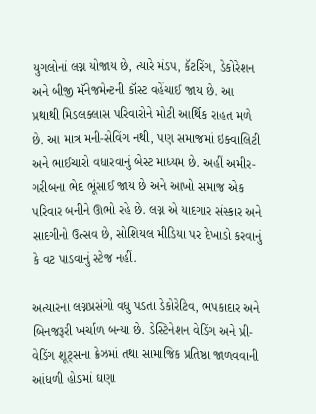યુગલોનાં લગ્ન યોજાય છે, ત્યારે મંડપ, કૅટરિંગ, ડેકોરેશન અને બીજી મૅનેજમેન્ટની કૉસ્ટ વહેંચાઈ જાય છે. આ પ્રથાથી મિડલક્લાસ પરિવારોને મોટી આર્થિક રાહત મળે છે. આ માત્ર મની-સેવિંગ નથી, પણ સમાજમાં ઇક્વાલિટી અને ભાઈચારો વધારવાનું બેસ્ટ માધ્યમ છે. અહીં અમીર-ગરીબના ભેદ ભૂંસાઈ જાય છે અને આખો સમાજ એક પરિવાર બનીને ઊભો રહે છે. લગ્ન એ યાદગાર સંસ્કાર અને સાદગીનો ઉત્સવ છે, સોશિયલ મીડિયા પર દેખાડો કરવાનું કે વટ પાડવાનું સ્ટેજ નહીં.

અત્યારના લગ્નપ્રસંગો વધુ પડતા ડેકોરેટિવ, ભપકાદાર અને બિનજરૂરી ખર્ચાળ બન્યા છે. ડેસ્ટિનેશન વેડિંગ અને પ્રી-વેડિંગ શૂટ્સના ક્રેઝમાં તથા સામાજિક પ્રતિષ્ઠા જાળવવાની આંધળી હોડમાં ઘણા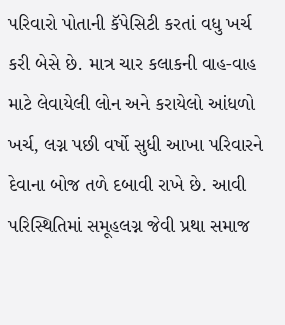પરિવારો પોતાની કૅપેસિટી કરતાં વધુ ખર્ચ કરી બેસે છે. માત્ર ચાર કલાકની વાહ-વાહ માટે લેવાયેલી લોન અને કરાયેલો આંધળો ખર્ચ, લગ્ન પછી વર્ષો સુધી આખા પરિવારને દેવાના બોજ તળે દબાવી રાખે છે. આવી પરિસ્થિતિમાં સમૂહલગ્ન જેવી પ્રથા સમાજ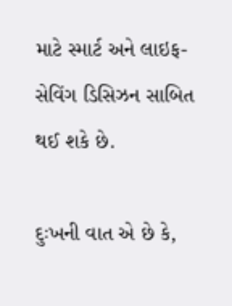માટે સ્માર્ટ અને લાઇફ-સેવિંગ ડિસિઝન સાબિત થઈ શકે છે.

દુઃખની વાત એ છે કે,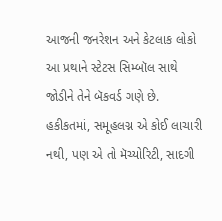આજની જનરેશન અને કેટલાક લોકો આ પ્રથાને સ્ટેટસ સિમ્બૉલ સાથે જોડીને તેને બૅકવર્ડ ગણે છે. હકીકતમાં, સમૂહલગ્ન એ કોઈ લાચારી નથી, પણ એ તો મૅચ્યોરિટી, સાદગી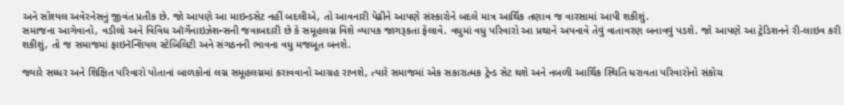અને સોશ્યલ અવેરનેસનું જીવંત પ્રતીક છે. જો આપણે આ માઇન્ડસેટ નહીં બદલીએ, તો આવનારી પેઢીને આપણે સંસ્કારોને બદલે માત્ર આર્થિક તણાવ જ વારસામાં આપી શકીશું.
સમાજના આગેવાનો, વડીલો અને વિવિધ ઑર્ગેનાઇઝેશન્સની જવાબદારી છે કે સમૂહલગ્ન વિશે વ્યાપક જાગરૂકતા ફેલાવે. વધુમાં વધુ પરિવારો આ પ્રથાને અપનાવે તેવું વાતાવરણ બનાવવું પડશે. જો આપણે આ ટ્રેડિશનને રી-લાઇવ કરી શકીશું, તો જ સમાજમાં ફાઇનૅન્શિયલ સ્ટેબિલિટી અને સંગઠનની ભાવના વધુ મજબૂત બનશે.

જ્યારે સધ્ધર અને શિક્ષિત પરિવારો પોતાનાં બાળકોનાં લગ્ન સમૂહલગ્નમાં કરાવવાનો આગ્રહ રાખશે, ત્યારે સમાજમાં એક સકારાત્મક ટ્રેન્ડ સેટ થશે અને નબળી આર્થિક સ્થિતિ ધરાવતા પરિવારોનો સંકોચ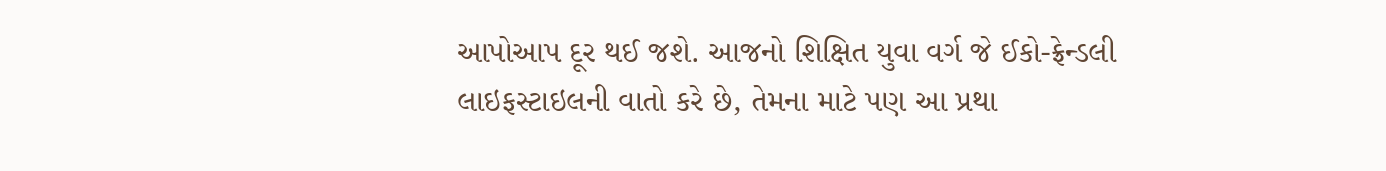આપોઆપ દૂર થઈ જશે. આજનો શિક્ષિત યુવા વર્ગ જે ઈકો-ફ્રેન્ડલી લાઇફસ્ટાઇલની વાતો કરે છે, તેમના માટે પણ આ પ્રથા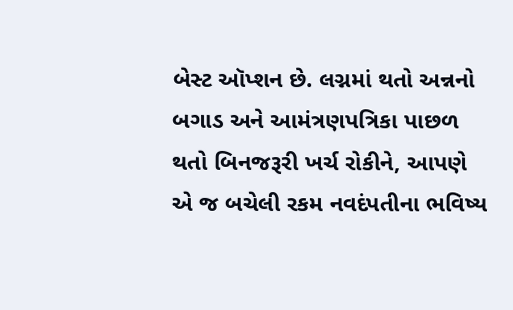બેસ્ટ ઑપ્શન છે. લગ્નમાં થતો અન્નનો બગાડ અને આમંત્રણપત્રિકા પાછળ થતો બિનજરૂરી ખર્ચ રોકીને, આપણે એ જ બચેલી રકમ નવદંપતીના ભવિષ્ય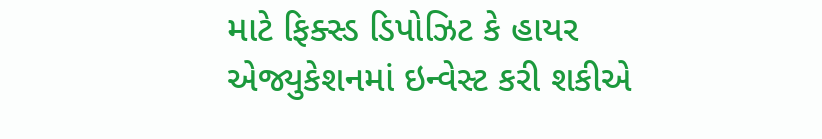માટે ફિક્સ્ડ ડિપોઝિટ કે હાયર એજ્યુકેશનમાં ઇન્વેસ્ટ કરી શકીએ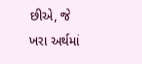છીએ, જે ખરા અર્થમાં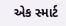એક સ્માર્ટ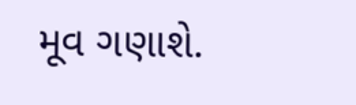મૂવ ગણાશે.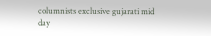columnists exclusive gujarati mid day